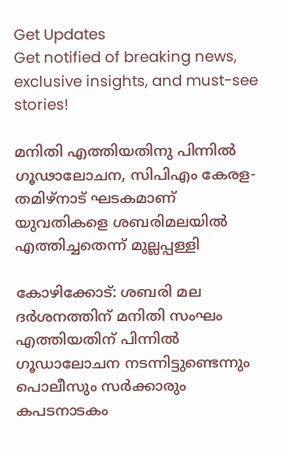Get Updates
Get notified of breaking news, exclusive insights, and must-see stories!

മനിതി എത്തിയതിനു പിന്നില്‍ ഗൂഢാലോചന, സിപിഎം കേരള- തമിഴ്നാട് ഘടകമാണ് യുവതികളെ ശബരിമലയിൽ എത്തിച്ചതെന്ന് മുല്ലപ്പള്ളി

കോഴിക്കോട്: ശബരി മല ദര്‍ശനത്തിന് മനിതി സംഘം എത്തിയതിന് പിന്നില്‍ ഗൂഡാലോചന നടന്നിട്ടുണ്ടെന്നും പൊലീസും സര്‍ക്കാരും കപടനാടകം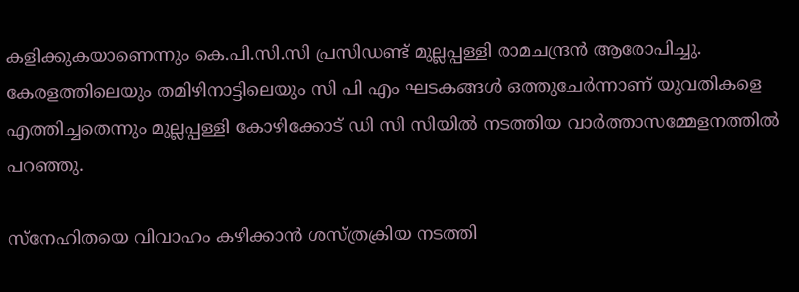കളിക്കുകയാണെന്നും കെ.പി.സി.സി പ്രസിഡണ്ട് മുല്ലപ്പള്ളി രാമചന്ദ്രന്‍ ആരോപിച്ചു. കേരളത്തിലെയും തമിഴിനാട്ടിലെയും സി പി എം ഘടകങ്ങള്‍ ഒത്തുചേര്‍ന്നാണ് യുവതികളെ എത്തിച്ചതെന്നും മുല്ലപ്പള്ളി കോഴിക്കോട് ഡി സി സിയില്‍ നടത്തിയ വാര്‍ത്താസമ്മേളനത്തില്‍ പറഞ്ഞു.

സ്‌നേഹിതയെ വിവാഹം കഴിക്കാന്‍ ശസ്ത്രക്രിയ നടത്തി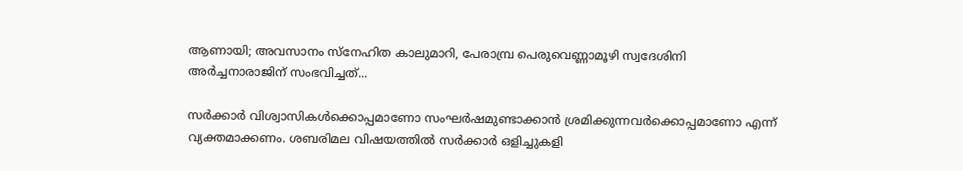ആണായി; അവസാനം സ്‌നേഹിത കാലുമാറി, പേരാമ്പ്ര പെരുവെണ്ണാമൂഴി സ്വദേശിനി അര്‍ച്ചനാരാജിന് സംഭവിച്ചത്...

സര്‍ക്കാര്‍ വിശ്വാസികള്‍ക്കൊപ്പമാണോ സംഘര്‍ഷമുണ്ടാക്കാന്‍ ശ്രമിക്കുന്നവര്‍ക്കൊപ്പമാണോ എന്ന് വ്യക്തമാക്കണം. ശബരിമല വിഷയത്തില്‍ സര്‍ക്കാര്‍ ഒളിച്ചുകളി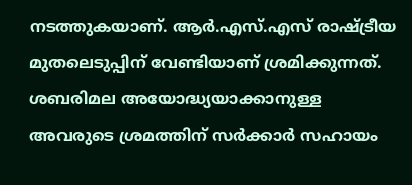നടത്തുകയാണ്. ആര്‍.എസ്.എസ് രാഷ്ട്രീയ മുതലെടുപ്പിന് വേണ്ടിയാണ് ശ്രമിക്കുന്നത്. ശബരിമല അയോദ്ധ്യയാക്കാനുള്ള അവരുടെ ശ്രമത്തിന് സര്‍ക്കാര്‍ സഹായം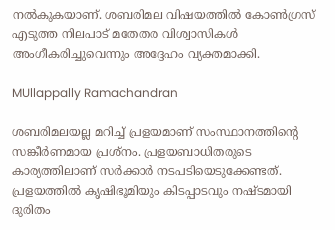നല്‍കുകയാണ്. ശബരിമല വിഷയത്തില്‍ കോണ്‍ഗ്രസ് എടുത്ത നിലപാട് മതേതര വിശ്വാസികള്‍ അംഗീകരിച്ചുവെന്നും അദ്ദേഹം വ്യക്തമാക്കി.

MUllappally Ramachandran

ശബരിമലയല്ല മറിച്ച് പ്രളയമാണ് സംസ്ഥാനത്തിന്റെ സങ്കീര്‍ണമായ പ്രശ്‌നം. പ്രളയബാധിതരുടെ കാര്യത്തിലാണ് സര്‍ക്കാര്‍ നടപടിയെടുക്കേണ്ടത്. പ്രളയത്തില്‍ കൃഷിഭൂമിയും കിടപ്പാടവും നഷ്ടമായി ദുരിതം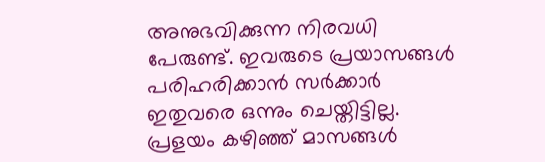അനുഭവിക്കുന്ന നിരവധി പേരുണ്ട്. ഇവരുടെ പ്രയാസങ്ങള്‍ പരിഹരിക്കാന്‍ സര്‍ക്കാര്‍ ഇതുവരെ ഒന്നും ചെയ്തിട്ടില്ല. പ്രളയം കഴിഞ്ഞ് മാസങ്ങള്‍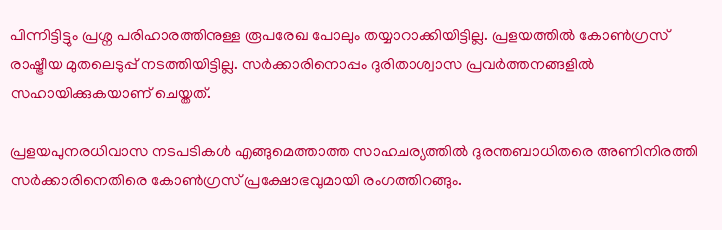പിന്നിട്ടിട്ടും പ്രശ്ന പരിഹാരത്തിനുള്ള രൂപരേഖ പോലും തയ്യാറാക്കിയിട്ടില്ല. പ്രളയത്തില്‍ കോണ്‍ഗ്രസ് രാഷ്ട്രീയ മുതലെടുപ്പ് നടത്തിയിട്ടില്ല. സര്‍ക്കാരിനൊപ്പം ദുരിതാശ്വാസ പ്രവര്‍ത്തനങ്ങളില്‍ സഹായിക്കുകയാണ് ചെയ്തത്.

പ്രളയപുനരധിവാസ നടപടികള്‍ എങ്ങുമെത്താത്ത സാഹചര്യത്തില്‍ ദുരന്തബാധിതരെ അണിനിരത്തി സര്‍ക്കാരിനെതിരെ കോണ്‍ഗ്രസ് പ്രക്ഷോഭവുമായി രംഗത്തിറങ്ങും.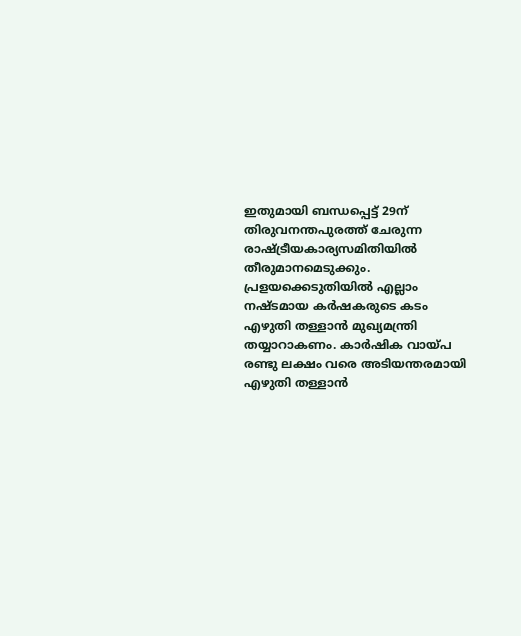ഇതുമായി ബന്ധപ്പെട്ട് 29ന് തിരുവനന്തപുരത്ത് ചേരുന്ന രാഷ്ട്രീയകാര്യസമിതിയില്‍ തീരുമാനമെടുക്കും. പ്രളയക്കെടുതിയില്‍ എല്ലാം നഷ്ടമായ കര്‍ഷകരുടെ കടം എഴുതി തള്ളാന്‍ മുഖ്യമന്ത്രി തയ്യാറാകണം. കാര്‍ഷിക വായ്പ രണ്ടു ലക്ഷം വരെ അടിയന്തരമായി എഴുതി തള്ളാന്‍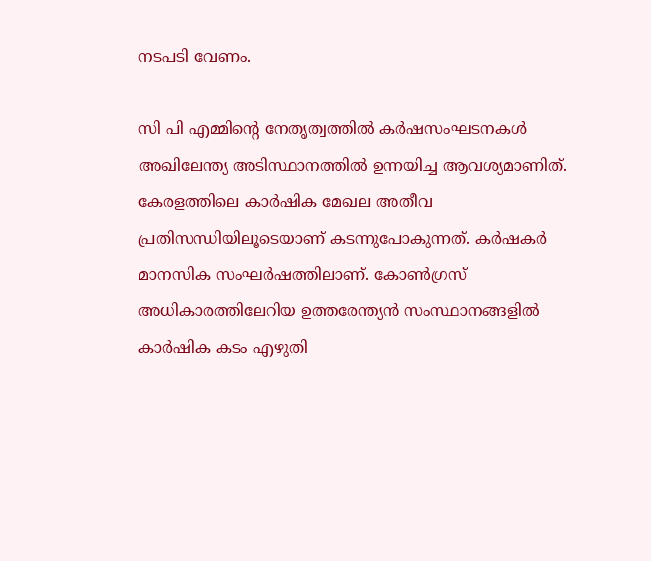നടപടി വേണം.

സി പി എമ്മിന്റെ നേതൃത്വത്തില്‍ കര്‍ഷസംഘടനകള്‍ അഖിലേന്ത്യ അടിസ്ഥാനത്തില്‍ ഉന്നയിച്ച ആവശ്യമാണിത്. കേരളത്തിലെ കാര്‍ഷിക മേഖല അതീവ പ്രതിസന്ധിയിലൂടെയാണ് കടന്നുപോകുന്നത്. കര്‍ഷകര്‍ മാനസിക സംഘര്‍ഷത്തിലാണ്. കോണ്‍ഗ്രസ് അധികാരത്തിലേറിയ ഉത്തരേന്ത്യന്‍ സംസ്ഥാനങ്ങളില്‍ കാര്‍ഷിക കടം എഴുതി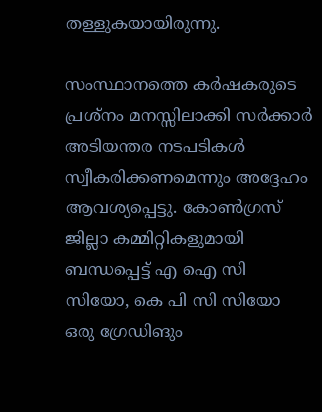തള്ളുകയായിരുന്നു.

സംസ്ഥാനത്തെ കര്‍ഷകരുടെ പ്രശ്‌നം മനസ്സിലാക്കി സര്‍ക്കാര്‍ അടിയന്തര നടപടികള്‍ സ്വീകരിക്കണമെന്നും അദ്ദേഹം ആവശ്യപ്പെട്ടു. കോണ്‍ഗ്രസ് ജില്ലാ കമ്മിറ്റികളുമായി ബന്ധപ്പെട്ട് എ ഐ സി സിയോ, കെ പി സി സിയോ ഒരു ഗ്രേഡിങും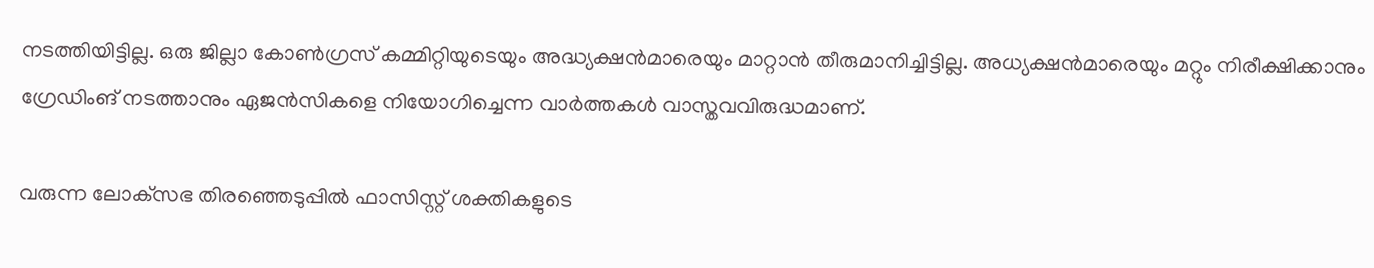നടത്തിയിട്ടില്ല. ഒരു ജില്ലാ കോണ്‍ഗ്രസ് കമ്മിറ്റിയുടെയും അദ്ധ്യക്ഷന്‍മാരെയും മാറ്റാന്‍ തീരുമാനിച്ചിട്ടില്ല. അധ്യക്ഷന്‍മാരെയും മറ്റും നിരീക്ഷിക്കാനും ഗ്രേഡിംങ് നടത്താനും ഏജന്‍സികളെ നിയോഗിച്ചെന്ന വാര്‍ത്തകള്‍ വാസ്തവവിരുദ്ധമാണ്.

വരുന്ന ലോക്‌സഭ തിരഞ്ഞെടുപ്പില്‍ ഫാസിസ്റ്റ് ശക്തികളുടെ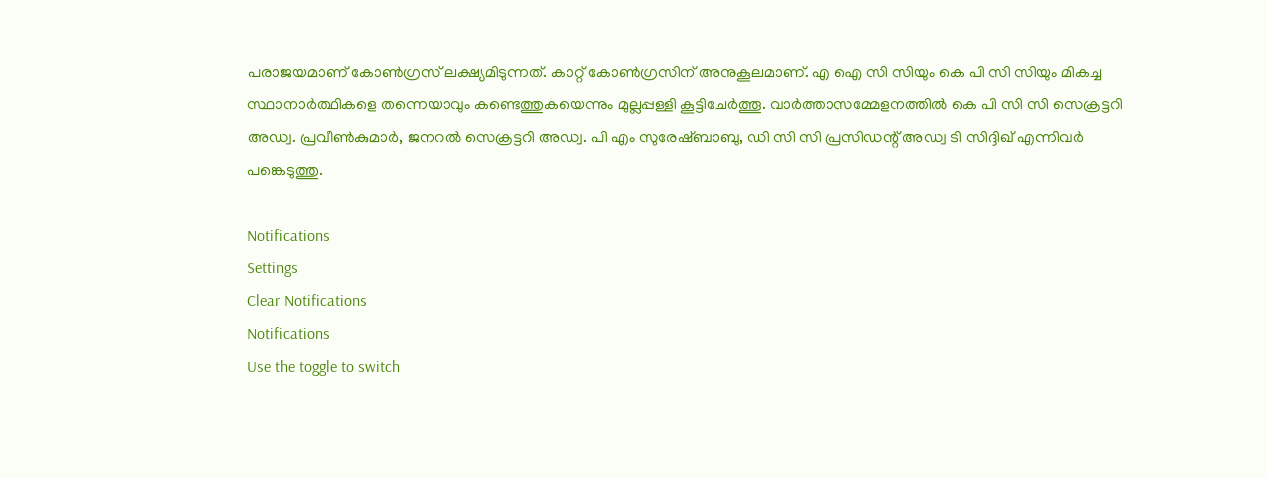പരാജയമാണ് കോണ്‍ഗ്രസ് ലക്ഷ്യമിടുന്നത്. കാറ്റ് കോണ്‍ഗ്രസിന് അനുകൂലമാണ്. എ ഐ സി സിയും കെ പി സി സിയും മികച്ച സ്ഥാനാര്‍ത്ഥികളെ തന്നെയാവും കണ്ടെത്തുകയെന്നും മുല്ലപ്പള്ളി കൂട്ടിചേര്‍ത്തൂ. വാര്‍ത്താസമ്മേളനത്തില്‍ കെ പി സി സി സെക്രട്ടറി അഡ്വ. പ്രവീണ്‍കുമാര്‍, ജനറല്‍ സെക്രട്ടറി അഡ്വ. പി എം സുരേഷ്ബാബു, ഡി സി സി പ്രസിഡന്റ് അഡ്വ ടി സിദ്ദിഖ് എന്നിവര്‍ പങ്കെടുത്തു.

Notifications
Settings
Clear Notifications
Notifications
Use the toggle to switch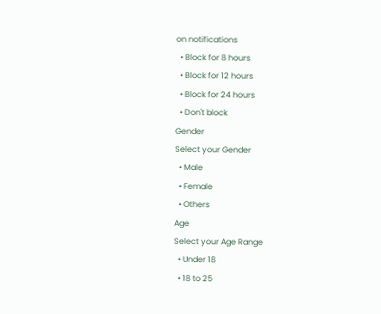on notifications
  • Block for 8 hours
  • Block for 12 hours
  • Block for 24 hours
  • Don't block
Gender
Select your Gender
  • Male
  • Female
  • Others
Age
Select your Age Range
  • Under 18
  • 18 to 25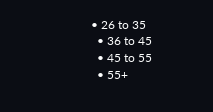• 26 to 35
  • 36 to 45
  • 45 to 55
  • 55+